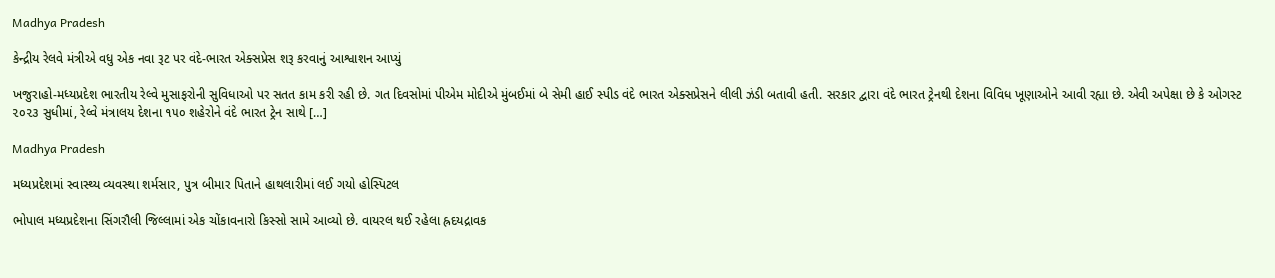Madhya Pradesh

કેન્દ્રીય રેલવે મંત્રીએ વધુ એક નવા રૂટ પર વંદે-ભારત એક્સપ્રેસ શરૂ કરવાનું આશ્વાશન આપ્યું

ખજુરાહો-મધ્યપ્રદેશ ભારતીય રેલ્વે મુસાફરોની સુવિધાઓ પર સતત કામ કરી રહી છે. ગત દિવસોમાં પીએમ મોદીએ મુંબઈમાં બે સેમી હાઈ સ્પીડ વંદે ભારત એક્સપ્રેસને લીલી ઝંડી બતાવી હતી. સરકાર દ્વારા વંદે ભારત ટ્રેનથી દેશના વિવિધ ખૂણાઓને આવી રહ્યા છે. એવી અપેક્ષા છે કે ઓગસ્ટ ૨૦૨૩ સુધીમાં, રેલ્વે મંત્રાલય દેશના ૧૫૦ શહેરોને વંદે ભારત ટ્રેન સાથે […]

Madhya Pradesh

મધ્યપ્રદેશમાં સ્વાસ્થ્ય વ્યવસ્થા શર્મસાર, પુત્ર બીમાર પિતાને હાથલારીમાં લઈ ગયો હોસ્પિટલ

ભોપાલ મધ્યપ્રદેશના સિંગરૌલી જિલ્લામાં એક ચોંકાવનારો કિસ્સો સામે આવ્યો છે. વાયરલ થઈ રહેલા હ્રદયદ્રાવક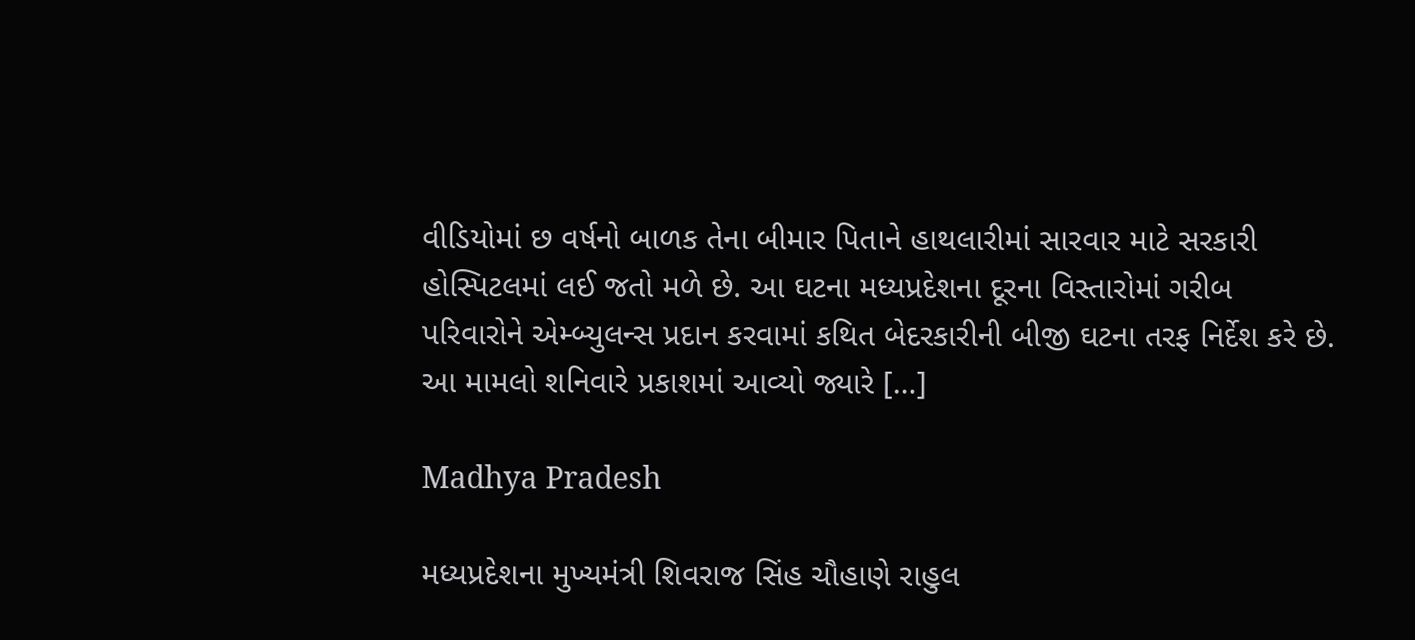વીડિયોમાં છ વર્ષનો બાળક તેના બીમાર પિતાને હાથલારીમાં સારવાર માટે સરકારી હોસ્પિટલમાં લઈ જતો મળે છે. આ ઘટના મધ્યપ્રદેશના દૂરના વિસ્તારોમાં ગરીબ પરિવારોને એમ્બ્યુલન્સ પ્રદાન કરવામાં કથિત બેદરકારીની બીજી ઘટના તરફ નિર્દેશ કરે છે. આ મામલો શનિવારે પ્રકાશમાં આવ્યો જ્યારે […]

Madhya Pradesh

મધ્યપ્રદેશના મુખ્યમંત્રી શિવરાજ સિંહ ચૌહાણે રાહુલ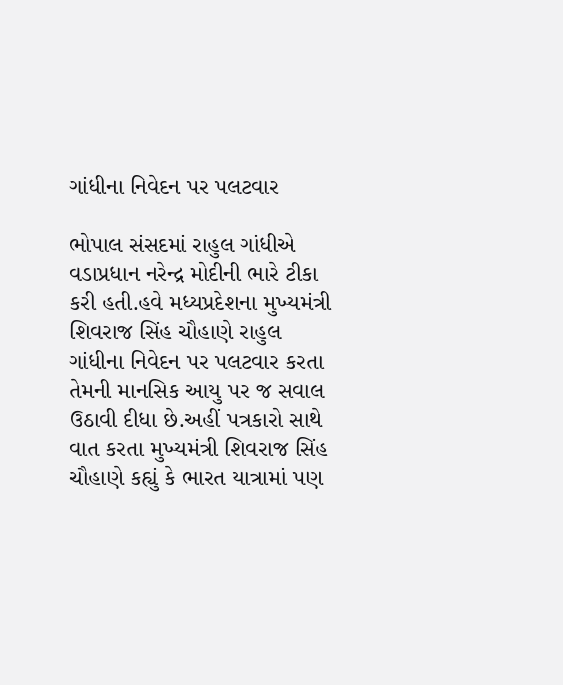ગાંધીના નિવેદન પર પલટવાર

ભોપાલ સંસદમાં રાહુલ ગાંધીએ વડાપ્રધાન નરેન્દ્ર મોદીની ભારે ટીકા કરી હતી.હવે મધ્યપ્રદેશના મુખ્યમંત્રી શિવરાજ સિંહ ચૌહાણે રાહુલ ગાંધીના નિવેદન પર પલટવાર કરતા તેમની માનસિક આયુ પર જ સવાલ ઉઠાવી દીધા છે.અહીં પત્રકારો સાથે વાત કરતા મુખ્યમંત્રી શિવરાજ સિંહ ચૌહાણે કહ્યું કે ભારત યાત્રામાં પણ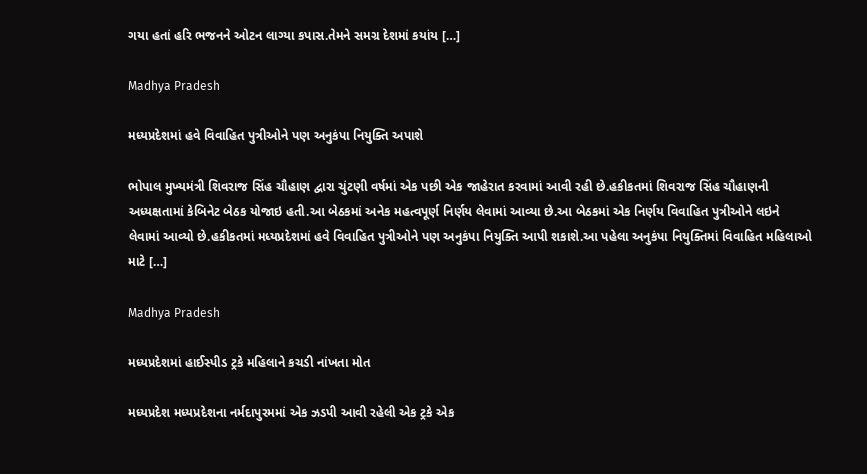ગયા હતાં હરિ ભજનને ઓટન લાગ્યા કપાસ.તેમને સમગ્ર દેશમાં કયાંય […]

Madhya Pradesh

મધ્યપ્રદેશમાં હવે વિવાહિત પુત્રીઓને પણ અનુકંપા નિયુક્તિ અપાશે

ભોપાલ મુખ્યમંત્રી શિવરાજ સિંહ ચૌહાણ દ્વારા ચુંટણી વર્ષમાં એક પછી એક જાહેરાત કરવામાં આવી રહી છે.હકીકતમાં શિવરાજ સિંહ ચૌહાણની અધ્યક્ષતામાં કેબિનેટ બેઠક યોજાઇ હતી.આ બેઠકમાં અનેક મહત્વપૂર્ણ નિર્ણય લેવામાં આવ્યા છે.આ બેઠકમાં એક નિર્ણય વિવાહિત પુત્રીઓને લઇને લેવામાં આવ્યો છે.હકીકતમાં મધ્યપ્રદેશમાં હવે વિવાહિત પુત્રીઓને પણ અનુકંપા નિયુક્તિ આપી શકાશે.આ પહેલા અનુકંપા નિયુક્તિમાં વિવાહિત મહિલાઓ માટે […]

Madhya Pradesh

મધ્યપ્રદેશમાં હાઈસ્પીડ ટ્રકે મહિલાને કચડી નાંખતા મોત

મધ્યપ્રદેશ મધ્યપ્રદેશના નર્મદાપુરમમાં એક ઝડપી આવી રહેલી એક ટ્રકે એક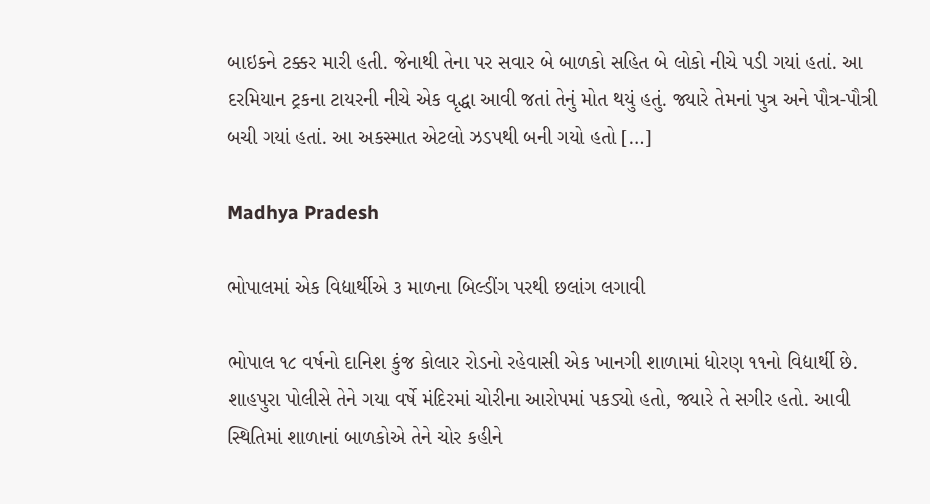બાઇકને ટક્કર મારી હતી. જેનાથી તેના પર સવાર બે બાળકો સહિત બે લોકો નીચે પડી ગયાં હતાં. આ દરમિયાન ટ્રકના ટાયરની નીચે એક વૃદ્ધા આવી જતાં તેનું મોત થયું હતું. જ્યારે તેમનાં પુત્ર અને પૌત્ર-પૌત્રી બચી ગયાં હતાં. આ અકસ્માત એટલો ઝડપથી બની ગયો હતો […]

Madhya Pradesh

ભોપાલમાં એક વિદ્યાર્થીએ ૩ માળના બિલ્ડીંગ પરથી છલાંગ લગાવી

ભોપાલ ૧૮ વર્ષનો દાનિશ કુંજ કોલાર રોડનો રહેવાસી એક ખાનગી શાળામાં ધોરણ ૧૧નો વિદ્યાર્થી છે. શાહપુરા પોલીસે તેને ગયા વર્ષે મંદિરમાં ચોરીના આરોપમાં પકડ્યો હતો, જ્યારે તે સગીર હતો. આવી સ્થિતિમાં શાળાનાં બાળકોએ તેને ચોર કહીને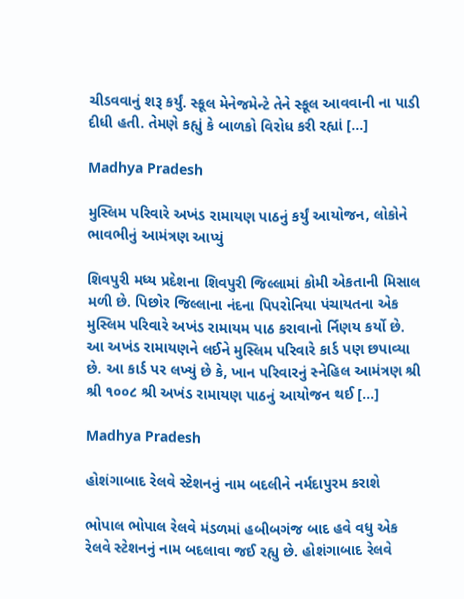ચીડવવાનું શરૂ કર્યું. સ્કૂલ મેનેજમેન્ટે તેને સ્કૂલ આવવાની ના પાડી દીધી હતી. તેમણે કહ્યું કે બાળકો વિરોધ કરી રહ્યાં […]

Madhya Pradesh

મુસ્લિમ પરિવારે અખંડ રામાયણ પાઠનું કર્યું આયોજન, લોકોને ભાવભીનું આમંત્રણ આપ્યું

શિવપુરી મધ્ય પ્રદેશના શિવપુરી જિલ્લામાં કોમી એકતાની મિસાલ મળી છે. પિછોર જિલ્લાના નંદના પિપરોનિયા પંચાયતના એક મુસ્લિમ પરિવારે અખંડ રામાયમ પાઠ કરાવાનો ર્નિણય કર્યો છે. આ અખંડ રામાયણને લઈને મુસ્લિમ પરિવારે કાર્ડ પણ છપાવ્યા છે. આ કાર્ડ પર લખ્યું છે કે, ખાન પરિવારનું સ્નેહિલ આમંત્રણ શ્રી શ્રી ૧૦૦૮ શ્રી અખંડ રામાયણ પાઠનું આયોજન થઈ […]

Madhya Pradesh

હોશંગાબાદ રેલવે સ્ટેશનનું નામ બદલીને નર્મદાપુરમ કરાશે

ભોપાલ ભોપાલ રેલવે મંડળમાં હબીબગંજ બાદ હવે વધુ એક રેલવે સ્ટેશનનું નામ બદલાવા જઈ રહ્યુ છે. હોશંગાબાદ રેલવે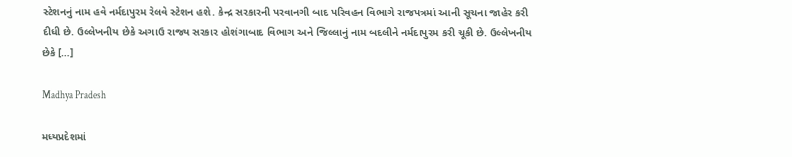સ્ટેશનનું નામ હવે નર્મદાપુરમ રેલવે સ્ટેશન હશે. કેન્દ્ર સરકારની પરવાનગી બાદ પરિવહન વિભાગે રાજપત્રમાં આની સૂચના જાહેર કરી દીધી છે. ઉલ્લેખનીય છેકે અગાઉ રાજ્ય સરકાર હોશંગાબાદ વિભાગ અને જિલ્લાનું નામ બદલીને નર્મદાપુરમ કરી ચૂકી છે. ઉલ્લેખનીય છેકે […]

Madhya Pradesh

મધ્યપ્રદેશમાં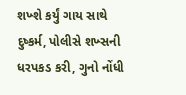શખ્શે કર્યું ગાય સાથે દુષ્કર્મ, પોલીસે શખ્સની ધરપકડ કરી, ગુનો નોંધી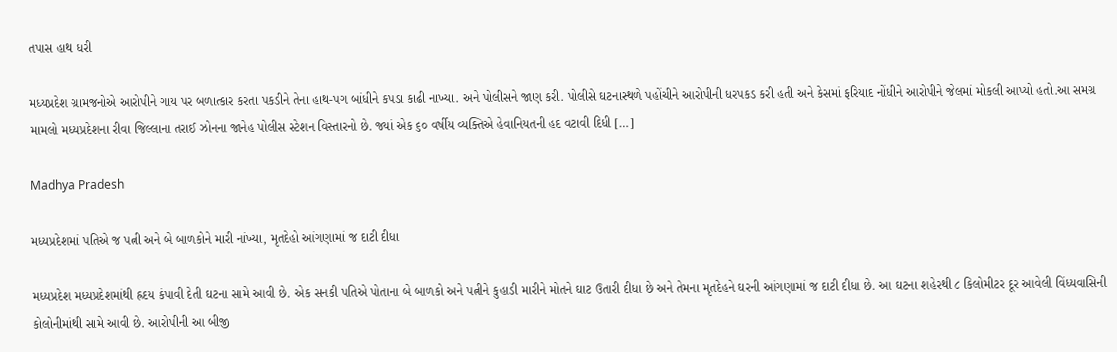તપાસ હાથ ધરી

મધ્યપ્રદેશ ગ્રામજનોએ આરોપીને ગાય પર બળાત્કાર કરતા પકડીને તેના હાથ-પગ બાંધીને કપડા કાઢી નાખ્યા. અને પોલીસને જાણ કરી. પોલીસે ઘટનાસ્થળે પહોંચીને આરોપીની ધરપકડ કરી હતી અને કેસમાં ફરિયાદ નોંધીને આરોપીને જેલમાં મોકલી આપ્યો હતો.આ સમગ્ર મામલો મધ્યપ્રદેશના રીવા જિલ્લાના તરાઈ ઝોનના જાનેહ પોલીસ સ્ટેશન વિસ્તારનો છે. જ્યાં એક ૬૦ વર્ષીય વ્યક્તિએ હેવાનિયતની હદ વટાવી દિધી […]

Madhya Pradesh

મધ્યપ્રદેશમાં પતિએ જ પત્ની અને બે બાળકોને મારી નાંખ્યા, મૃતદેહો આંગણામાં જ દાટી દીધા

મધ્યપ્રદેશ મધ્યપ્રદેશમાંથી હ્રદય કંપાવી દેતી ઘટના સામે આવી છે. એક સનકી પતિએ પોતાના બે બાળકો અને પત્નીને કુહાડી મારીને મોતને ઘાટ ઉતારી દીધા છે અને તેમના મૃતદેહને ઘરની આંગણામાં જ દાટી દીધા છે. આ ઘટના શહેરથી ૮ કિલોમીટર દૂર આવેલી વિંધ્યવાસિની કોલોનીમાંથી સામે આવી છે. આરોપીની આ બીજી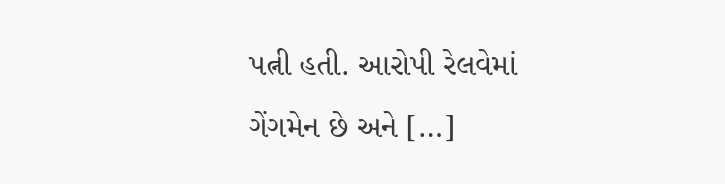પત્ની હતી. આરોપી રેલવેમાં ગેંગમેન છે અને […]